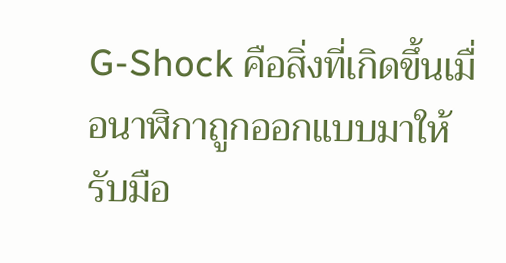G-Shock คือสิ่งที่เกิดขึ้นเมื่อนาฬิกาถูกออกแบบมาให้รับมือ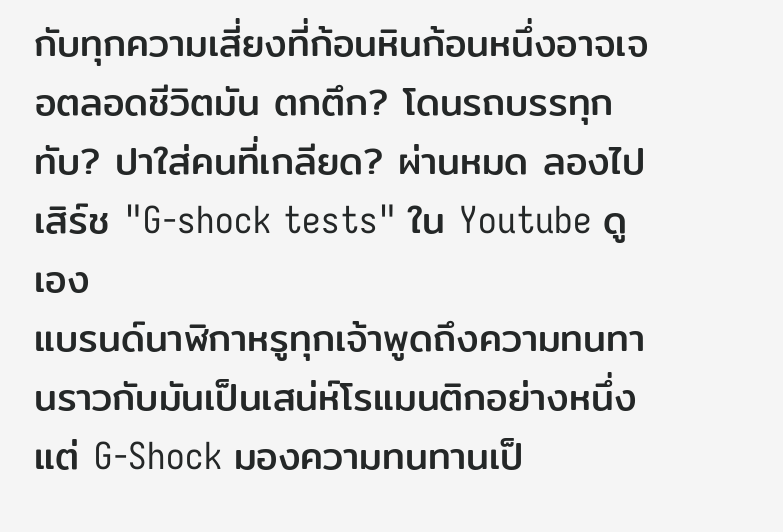กับทุกความเสี่ยงที่ก้อนหินก้อนหนึ่งอาจเจอตลอดชีวิตมัน ตกตึก? โดนรถบรรทุกทับ? ปาใส่คนที่เกลียด? ผ่านหมด ลองไปเสิร์ช "G-shock tests" ใน Youtube ดูเอง
แบรนด์นาฬิกาหรูทุกเจ้าพูดถึงความทนทานราวกับมันเป็นเสน่ห์โรแมนติกอย่างหนึ่ง แต่ G-Shock มองความทนทานเป็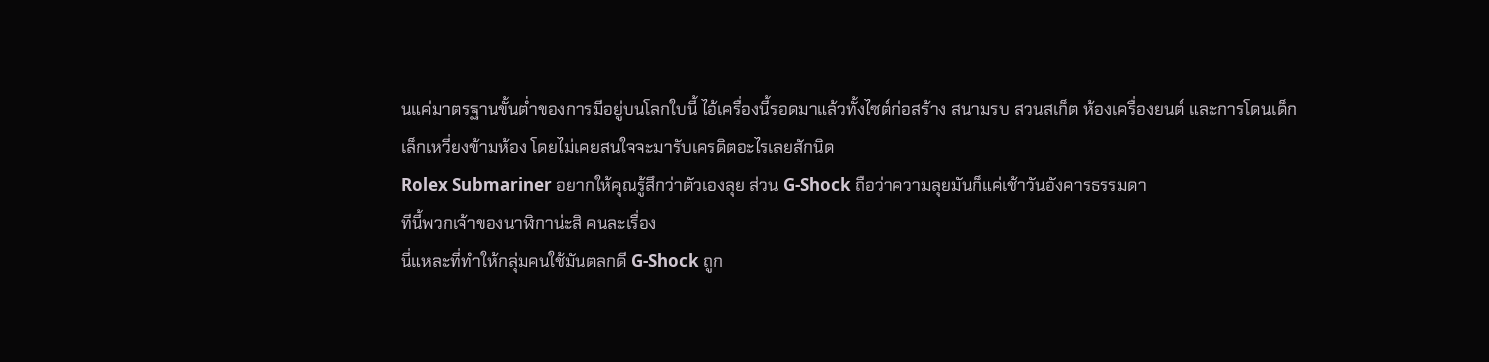นแค่มาตรฐานขั้นต่ำของการมีอยู่บนโลกใบนี้ ไอ้เครื่องนี้รอดมาแล้วทั้งไซต์ก่อสร้าง สนามรบ สวนสเก็ต ห้องเครื่องยนต์ และการโดนเด็กเล็กเหวี่ยงข้ามห้อง โดยไม่เคยสนใจจะมารับเครดิตอะไรเลยสักนิด
Rolex Submariner อยากให้คุณรู้สึกว่าตัวเองลุย ส่วน G-Shock ถือว่าความลุยมันก็แค่เช้าวันอังคารธรรมดา
ทีนี้พวกเจ้าของนาฬิกาน่ะสิ คนละเรื่อง
นี่แหละที่ทำให้กลุ่มคนใช้มันตลกดี G-Shock ถูก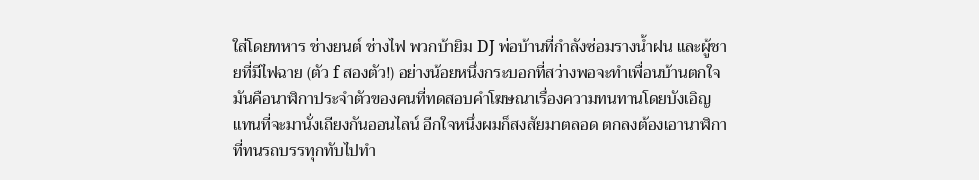ใส่โดยทหาร ช่างยนต์ ช่างไฟ พวกบ้ายิม DJ พ่อบ้านที่กำลังซ่อมรางน้ำฝน และผู้ชายที่มีไฟฉาย (ตัว f สองตัว!) อย่างน้อยหนึ่งกระบอกที่สว่างพอจะทำเพื่อนบ้านตกใจ มันคือนาฬิกาประจำตัวของคนที่ทดสอบคำโฆษณาเรื่องความทนทานโดยบังเอิญ แทนที่จะมานั่งเถียงกันออนไลน์ อีกใจหนึ่งผมก็สงสัยมาตลอด ตกลงต้องเอานาฬิกาที่ทนรถบรรทุกทับไปทำ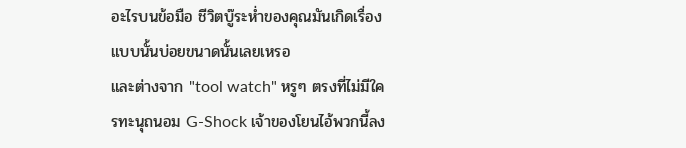อะไรบนข้อมือ ชีวิตบู๊ระห่ำของคุณมันเกิดเรื่องแบบนั้นบ่อยขนาดนั้นเลยเหรอ
และต่างจาก "tool watch" หรูๆ ตรงที่ไม่มีใครทะนุถนอม G-Shock เจ้าของโยนไอ้พวกนี้ลง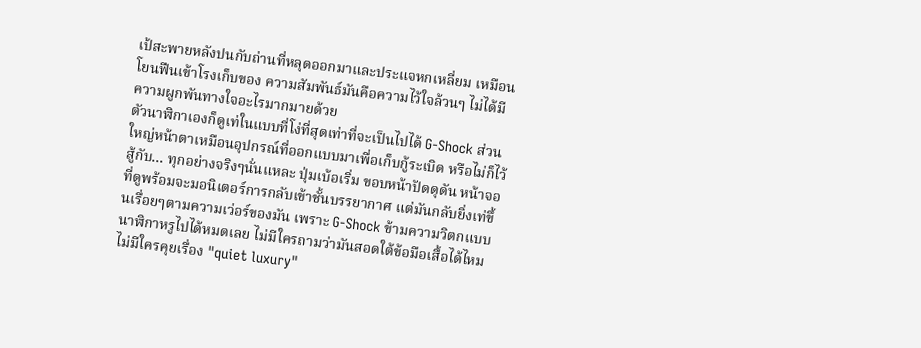เป้สะพายหลังปนกับถ่านที่หลุดออกมาและประแจหกเหลี่ยม เหมือนโยนฟืนเข้าโรงเก็บของ ความสัมพันธ์มันคือความไว้ใจล้วนๆ ไม่ได้มีความผูกพันทางใจอะไรมากมายด้วย
ตัวนาฬิกาเองก็ดูเท่ในแบบที่โง่ที่สุดเท่าที่จะเป็นไปได้ G-Shock ส่วนใหญ่หน้าตาเหมือนอุปกรณ์ที่ออกแบบมาเพื่อเก็บกู้ระเบิด หรือไม่ก็ไว้สู้กับ... ทุกอย่างจริงๆนั่นแหละ ปุ่มเบ้อเริ่ม ขอบหน้าปัดดุดัน หน้าจอที่ดูพร้อมจะมอนิเตอร์การกลับเข้าชั้นบรรยากาศ แต่มันกลับยิ่งเท่ขึ้นเรื่อยๆตามความเว่อร์ของมัน เพราะ G-Shock ข้ามความวิตกแบบนาฬิกาหรูไปได้หมดเลย ไม่มีใครถามว่ามันสอดใต้ข้อมือเสื้อได้ไหม ไม่มีใครคุยเรื่อง "quiet luxury"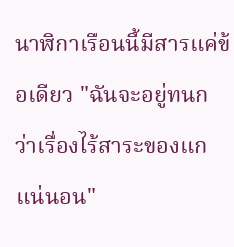นาฬิกาเรือนนี้มีสารแค่ข้อเดียว "ฉันจะอยู่ทนกว่าเรื่องไร้สาระของแกแน่นอน"